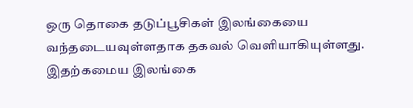ஒரு தொகை தடுப்பூசிகள் இலங்கையை வந்தடையவுள்ளதாக தகவல் வெளியாகியுள்ளது.
இதற்கமைய இலங்கை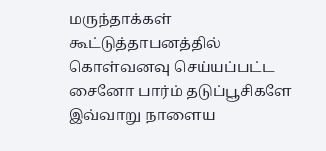மருந்தாக்கள் கூட்டுத்தாபனத்தில் கொள்வனவு செய்யப்பட்ட சைனோ பார்ம் தடுப்பூசிகளே இவ்வாறு நாளைய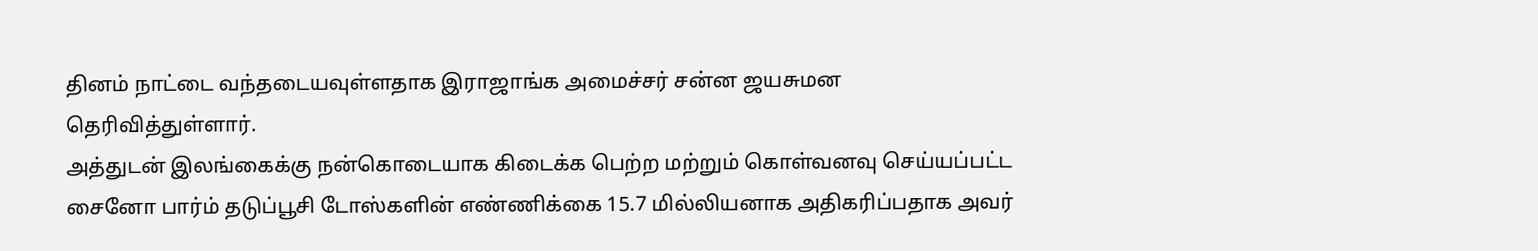தினம் நாட்டை வந்தடையவுள்ளதாக இராஜாங்க அமைச்சர் சன்ன ஜயசுமன தெரிவித்துள்ளார்.
அத்துடன் இலங்கைக்கு நன்கொடையாக கிடைக்க பெற்ற மற்றும் கொள்வனவு செய்யப்பட்ட சைனோ பார்ம் தடுப்பூசி டோஸ்களின் எண்ணிக்கை 15.7 மில்லியனாக அதிகரிப்பதாக அவர்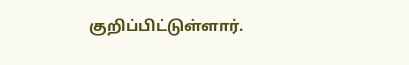குறிப்பிட்டுள்ளார்.